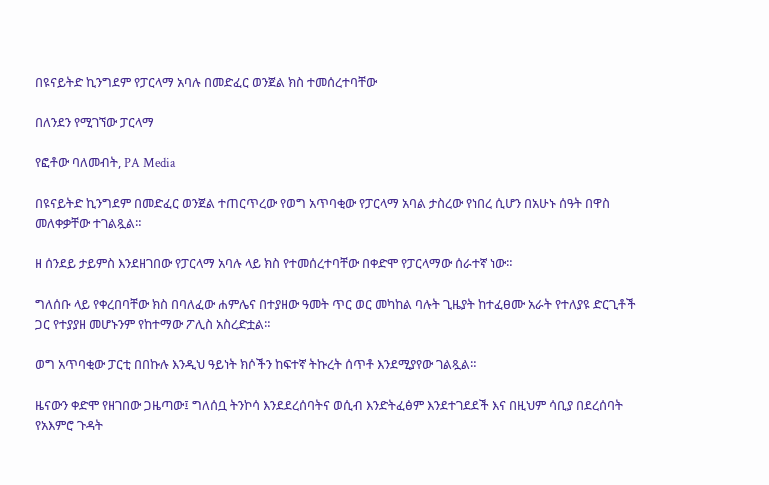በዩናይትድ ኪንግደም የፓርላማ አባሉ በመድፈር ወንጀል ክስ ተመሰረተባቸው

በለንደን የሚገኘው ፓርላማ

የፎቶው ባለመብት, PA Media

በዩናይትድ ኪንግደም በመድፈር ወንጀል ተጠርጥረው የወግ አጥባቂው የፓርላማ አባል ታስረው የነበረ ሲሆን በአሁኑ ሰዓት በዋስ መለቀቃቸው ተገልጿል።

ዘ ሰንደይ ታይምስ እንደዘገበው የፓርላማ አባሉ ላይ ክስ የተመሰረተባቸው በቀድሞ የፓርላማው ሰራተኛ ነው።

ግለሰቡ ላይ የቀረበባቸው ክስ በባለፈው ሐምሌና በተያዘው ዓመት ጥር ወር መካከል ባሉት ጊዜያት ከተፈፀሙ አራት የተለያዩ ድርጊቶች ጋር የተያያዘ መሆኑንም የከተማው ፖሊስ አስረድቷል።

ወግ አጥባቂው ፓርቲ በበኩሉ እንዲህ ዓይነት ክሶችን ከፍተኛ ትኩረት ሰጥቶ እንደሚያየው ገልጿል።

ዜናውን ቀድሞ የዘገበው ጋዜጣው፤ ግለሰቧ ትንኮሳ እንደደረሰባትና ወሲብ እንድትፈፅም እንደተገደደች እና በዚህም ሳቢያ በደረሰባት የአእምሮ ጉዳት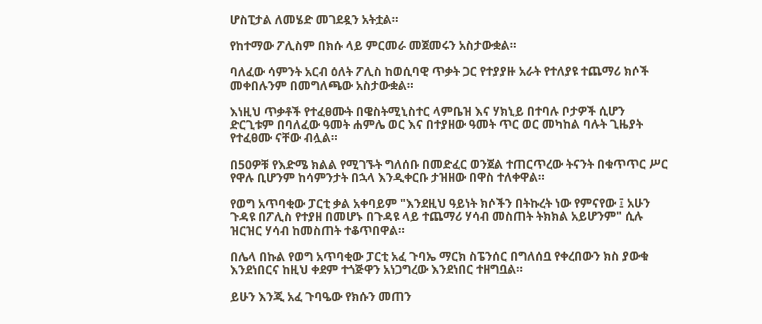ሆስፒታል ለመሄድ መገደዷን አትቷል።

የከተማው ፖሊስም በክሱ ላይ ምርመራ መጀመሩን አስታውቋል።

ባለፈው ሳምንት አርብ ዕለት ፖሊስ ከወሲባዊ ጥቃት ጋር የተያያዙ አራት የተለያዩ ተጨማሪ ክሶች መቀበሉንም በመግለጫው አስታውቋል።

እነዚህ ጥቃቶች የተፈፀሙት በዌስትሚኒስተር ላምቤዝ እና ሃክኒይ በተባሉ ቦታዎች ሲሆን ድርጊቱም በባለፈው ዓመት ሐምሌ ወር እና በተያዘው ዓመት ጥር ወር መካከል ባሉት ጊዜያት የተፈፀሙ ናቸው ብሏል።

በ50ዎቹ የእድሜ ክልል የሚገኙት ግለሰቡ በመድፈር ወንጀል ተጠርጥረው ትናንት በቁጥጥር ሥር የዋሉ ቢሆንም ከሳምንታት በኋላ እንዲቀርቡ ታዝዘው በዋስ ተለቀዋል።

የወግ አጥባቂው ፓርቲ ቃል አቀባይም "እንደዚህ ዓይነት ክሶችን በትኩረት ነው የምናየው ፤ አሁን ጉዳዩ በፖሊስ የተያዘ በመሆኑ በጉዳዩ ላይ ተጨማሪ ሃሳብ መስጠት ትክክል አይሆንም" ሲሉ ዝርዝር ሃሳብ ከመስጠት ተቆጥበዋል።

በሌላ በኩል የወግ አጥባቂው ፓርቲ አፈ ጉባኤ ማርክ ስፔንሰር በግለሰቧ የቀረበውን ክስ ያውቁ እንደነበርና ከዚህ ቀደም ተጎጅዋን አነጋግረው እንደነበር ተዘግቧል።

ይሁን እንጂ አፈ ጉባዔው የክሱን መጠን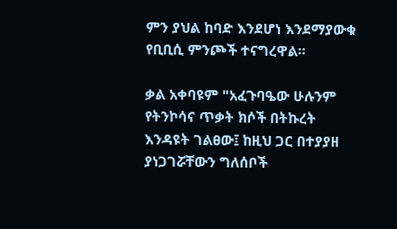ምን ያህል ከባድ እንደሆነ እንደማያውቁ የቢቢሲ ምንጮች ተናግረዋል።

ቃል አቀባዩም "አፈጉባዔው ሁሉንም የትንኮሳና ጥቃት ክሶች በትኩረት እንዳዩት ገልፀው፤ ከዚህ ጋር በተያያዘ ያነጋገሯቸውን ግለሰቦች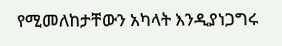የሚመለከታቸውን አካላት እንዲያነጋግሩ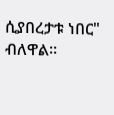ሲያበረታቱ ነበር" ብለዋል።